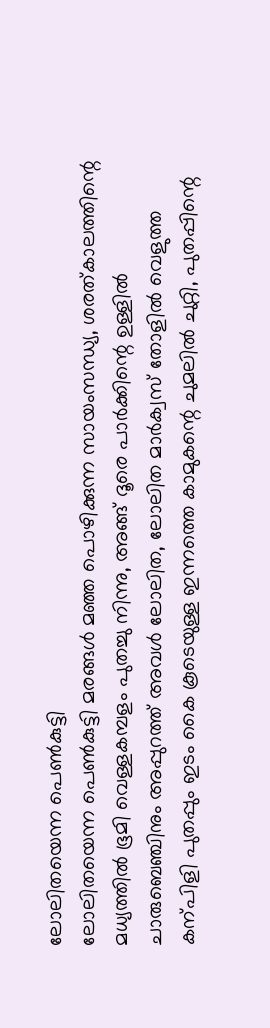ലോലിതയെന്ന പെൺകുട്ടി
ലോലിതയെന്ന പെൺകുട്ടി മരങ്ങൾ മഞ്ഞ പൊഴിക്കുന്ന സായംസന്ധ്യ, ശരത്കാലത്തിന്റെ മധ്യത്തിൽ ഭൂമി വെള്ളകമ്പളം പുതച്ചു നിന്നു, അങ്ങ് ദൂരെ പാർക്കിന്റെ ഉള്ളിൽ ചാരുബെഞ്ചിനും അപ്പുറത്ത് അവൾ ലോലിത, ലോലിത മാർക്വസ് തോളിൽ വെളുത്ത കന്പിളി പുതപ്പും ഇടം കൈ കൂടെയുള്ള ഇന്നത്തെ കാമുകന്റെ ചുമലിൽ ചുറ്റി, പുതപ്പിന്റെ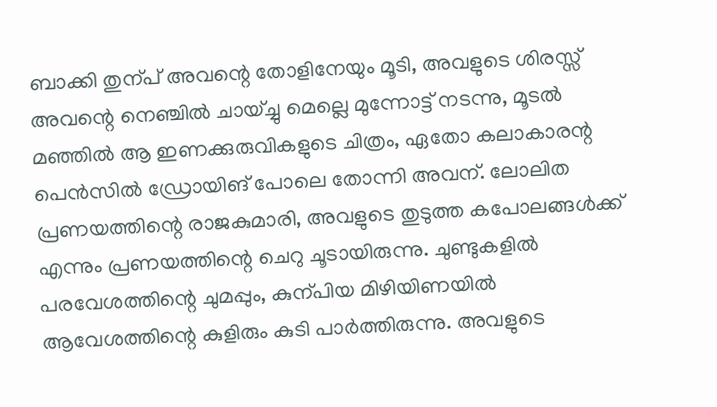ബാക്കി തുന്പ് അവന്റെ തോളിനേയും മൂടി, അവളുടെ ശിരസ്സ് അവന്റെ നെഞ്ചിൽ ചായ്ച്ചു മെല്ലെ മുന്നോട്ട് നടന്നു, മൂടൽ മഞ്ഞിൽ ആ ഇണക്കുരുവികളുടെ ചിത്രം, ഏതോ കലാകാരന്റ പെൻസിൽ ഡ്രോയിങ് പോലെ തോന്നി അവന്. ലോലിത പ്രണയത്തിന്റെ രാജകുമാരി, അവളുടെ തുടുത്ത കപോലങ്ങൾക്ക് എന്നും പ്രണയത്തിന്റെ ചെറു ചൂടായിരുന്നു. ചുണ്ടുകളിൽ പരവേശത്തിന്റെ ചുമപ്പും, കുന്പിയ മിഴിയിണയിൽ ആവേശത്തിന്റെ കുളിരും കുടി പാർത്തിരുന്നു. അവളുടെ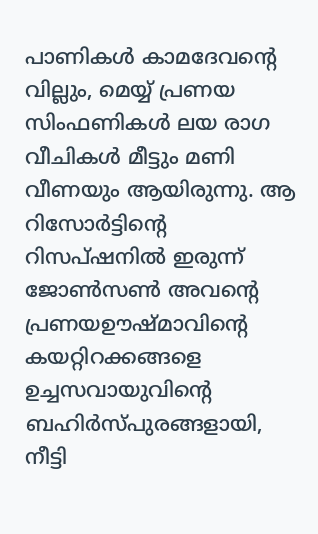പാണികൾ കാമദേവന്റെ വില്ലും, മെയ്യ് പ്രണയ സിംഫണികൾ ലയ രാഗ വീചികൾ മീട്ടും മണി വീണയും ആയിരുന്നു. ആ റിസോർട്ടിന്റെ റിസപ്ഷനിൽ ഇരുന്ന് ജോൺസൺ അവന്റെ പ്രണയഊഷ്മാവിന്റെ കയറ്റിറക്കങ്ങളെ ഉച്ചസവായുവിന്റെ ബഹിർസ്പുരങ്ങളായി, നീട്ടി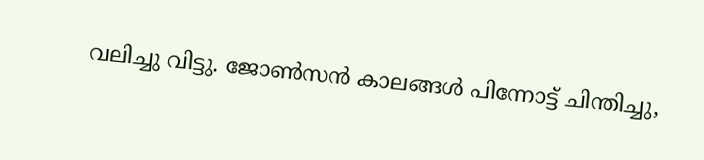വലിച്ചു വിട്ടു. ജോൺസൻ കാലങ്ങൾ പിന്നോട്ട് ചിന്തിച്ചു,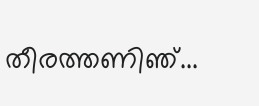തീരത്തണിഞ്...